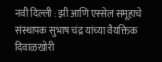नवी दिल्ली : झी आणि एस्सेल समूहाचे संस्थापक सुभाष चंद्र यांच्या वैयक्तिक दिवाळखोरी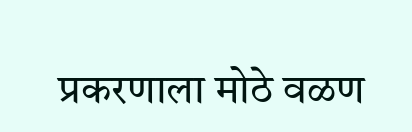प्रकरणाला मोठे वळण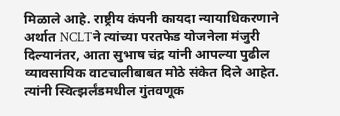मिळाले आहे. राष्ट्रीय कंपनी कायदा न्यायाधिकरणाने अर्थात NCLTने त्यांच्या परतफेड योजनेला मंजुरी दिल्यानंतर, आता सुभाष चंद्र यांनी आपल्या पुढील व्यावसायिक वाटचालीबाबत मोठे संकेत दिले आहेत. त्यांनी स्वित्झर्लंडमधील गुंतवणूक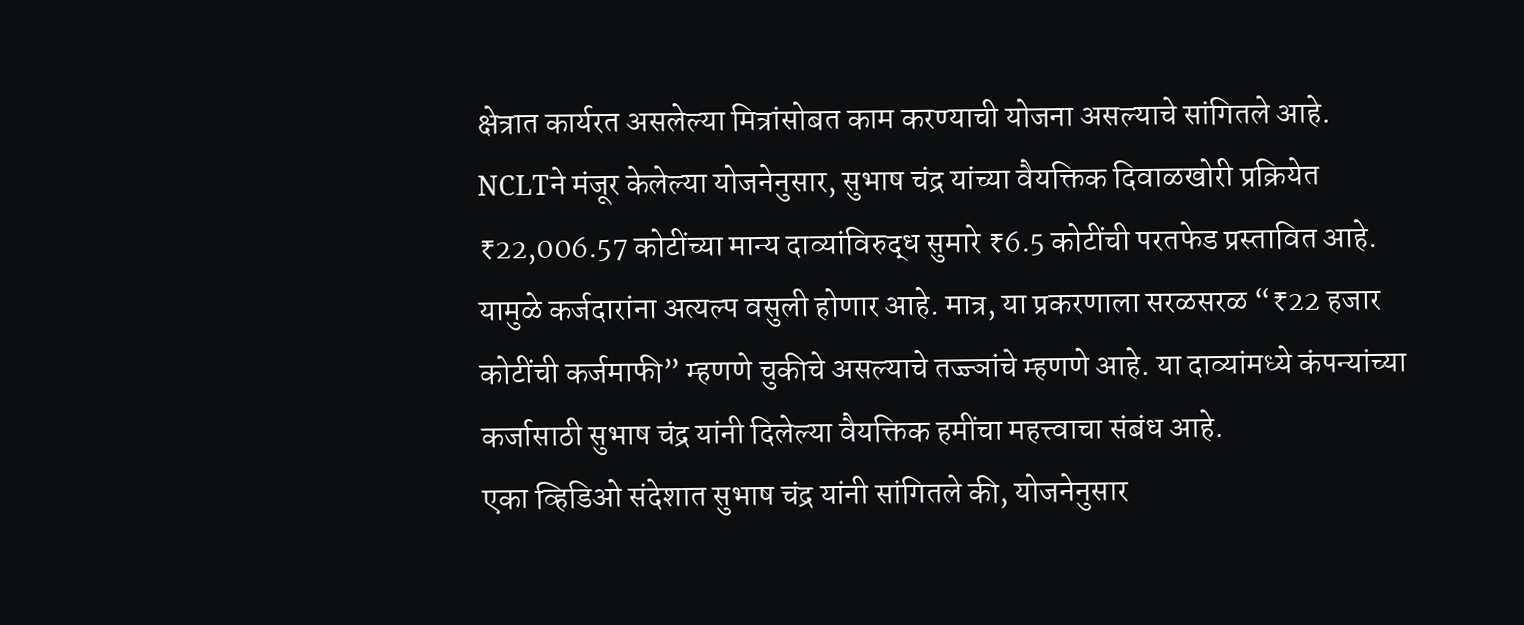क्षेत्रात कार्यरत असलेल्या मित्रांसोबत काम करण्याची योजना असल्याचे सांगितले आहे.
NCLTने मंजूर केलेल्या योजनेनुसार, सुभाष चंद्र यांच्या वैयक्तिक दिवाळखोरी प्रक्रियेत ₹22,006.57 कोटींच्या मान्य दाव्यांविरुद्ध सुमारे ₹6.5 कोटींची परतफेड प्रस्तावित आहे. यामुळे कर्जदारांना अत्यल्प वसुली होणार आहे. मात्र, या प्रकरणाला सरळसरळ “₹22 हजार कोटींची कर्जमाफी” म्हणणे चुकीचे असल्याचे तज्ज्ञांचे म्हणणे आहे. या दाव्यांमध्ये कंपन्यांच्या कर्जासाठी सुभाष चंद्र यांनी दिलेल्या वैयक्तिक हमींचा महत्त्वाचा संबंध आहे.
एका व्हिडिओ संदेशात सुभाष चंद्र यांनी सांगितले की, योजनेनुसार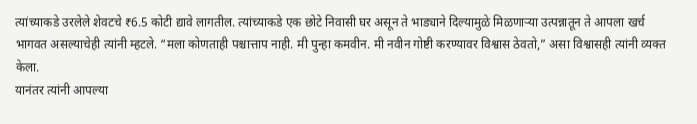त्यांच्याकडे उरलेले शेवटचे ₹6.5 कोटी द्यावे लागतील. त्यांच्याकडे एक छोटे निवासी घर असून ते भाड्याने दिल्यामुळे मिळणाऱ्या उत्पन्नातून ते आपला खर्च भागवत असल्याचेही त्यांनी म्हटले. “मला कोणताही पश्चात्ताप नाही. मी पुन्हा कमवीन. मी नवीन गोष्टी करण्यावर विश्वास ठेवतो,” असा विश्वासही त्यांनी व्यक्त केला.
यानंतर त्यांनी आपल्या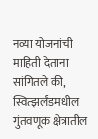नव्या योजनांची माहिती देताना सांगितले की, स्वित्झर्लंडमधील गुंतवणूक क्षेत्रातील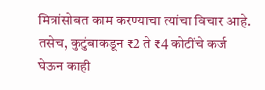मित्रांसोबत काम करण्याचा त्यांचा विचार आहे. तसेच, कुटुंबाकडून ₹2 ते ₹4 कोटींचे कर्ज घेऊन काही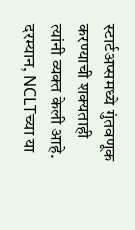स्टार्टअप्समध्ये गुंतवणूक करण्याची शक्यताही त्यांनी व्यक्त केली आहे. दरम्यान, NCLTच्या या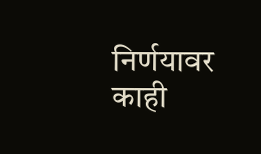निर्णयावर काही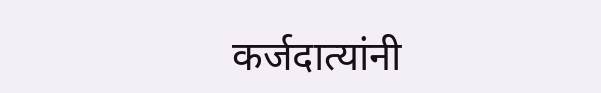कर्जदात्यांनी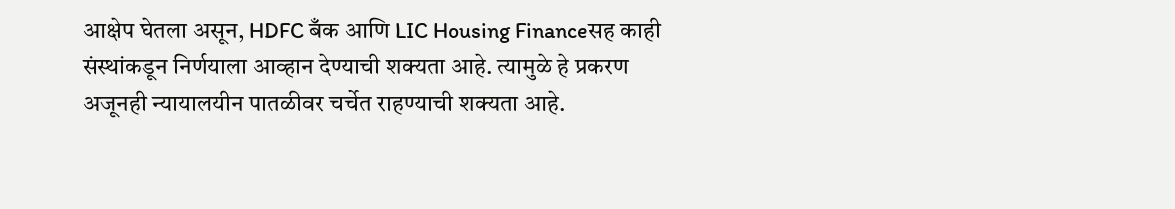आक्षेप घेतला असून, HDFC बँक आणि LIC Housing Financeसह काही संस्थांकडून निर्णयाला आव्हान देण्याची शक्यता आहे. त्यामुळे हे प्रकरण अजूनही न्यायालयीन पातळीवर चर्चेत राहण्याची शक्यता आहे.